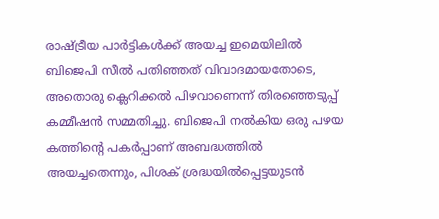രാഷ്ട്രീയ പാർട്ടികൾക്ക് അയച്ച ഇമെയിലിൽ ബിജെപി സീൽ പതിഞ്ഞത് വിവാദമായതോടെ, അതൊരു ക്ലെറിക്കൽ പിഴവാണെന്ന് തിരഞ്ഞെടുപ്പ് കമ്മീഷൻ സമ്മതിച്ചു. ബിജെപി നൽകിയ ഒരു പഴയ കത്തിന്റെ പകർപ്പാണ് അബദ്ധത്തിൽ അയച്ചതെന്നും, പിശക് ശ്രദ്ധയിൽപ്പെട്ടയുടൻ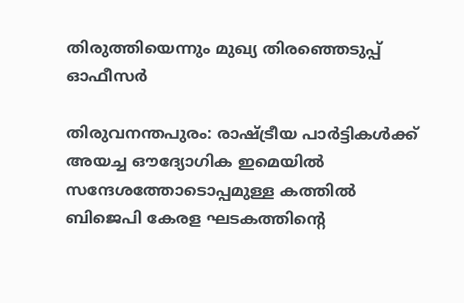തിരുത്തിയെന്നും മുഖ്യ തിരഞ്ഞെടുപ്പ് ഓഫീസർ

തിരുവനന്തപുരം: രാഷ്ട്രീയ പാർട്ടികൾക്ക് അയച്ച ഔദ്യോഗിക ഇമെയിൽ സന്ദേശത്തോടൊപ്പമുള്ള കത്തിൽ ബിജെപി കേരള ഘടകത്തിന്റെ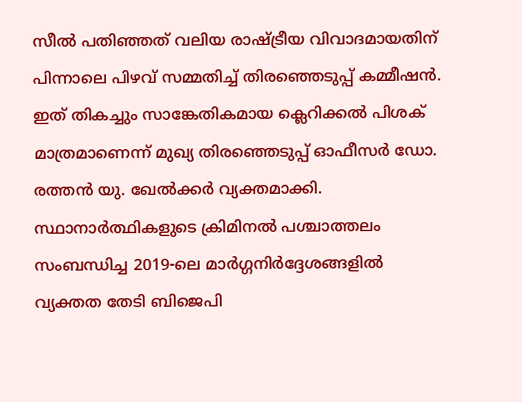സീൽ പതിഞ്ഞത് വലിയ രാഷ്ട്രീയ വിവാദമായതിന് പിന്നാലെ പിഴവ് സമ്മതിച്ച് തിരഞ്ഞെടുപ്പ് കമ്മീഷൻ. ഇത് തികച്ചും സാങ്കേതികമായ ക്ലെറിക്കൽ പിശക് മാത്രമാണെന്ന് മുഖ്യ തിരഞ്ഞെടുപ്പ് ഓഫീസർ ഡോ. രത്തൻ യു. ഖേൽക്കർ വ്യക്തമാക്കി. സ്ഥാനാർത്ഥികളുടെ ക്രിമിനൽ പശ്ചാത്തലം സംബന്ധിച്ച 2019-ലെ മാർഗ്ഗനിർദ്ദേശങ്ങളിൽ വ്യക്തത തേടി ബിജെപി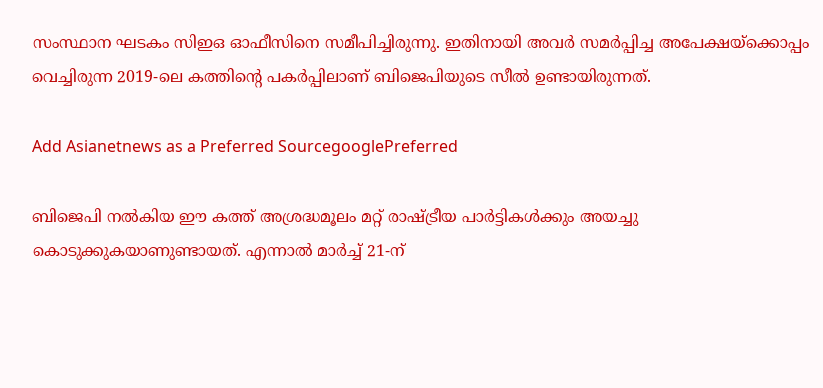സംസ്ഥാന ഘടകം സിഇഒ ഓഫീസിനെ സമീപിച്ചിരുന്നു. ഇതിനായി അവർ സമർപ്പിച്ച അപേക്ഷയ്‌ക്കൊപ്പം വെച്ചിരുന്ന 2019-ലെ കത്തിന്റെ പകർപ്പിലാണ് ബിജെപിയുടെ സീൽ ഉണ്ടായിരുന്നത്.

Add Asianetnews as a Preferred SourcegooglePreferred

ബിജെപി നൽകിയ ഈ കത്ത് അശ്രദ്ധമൂലം മറ്റ് രാഷ്ട്രീയ പാർട്ടികൾക്കും അയച്ചു കൊടുക്കുകയാണുണ്ടായത്. എന്നാൽ മാർച്ച് 21-ന്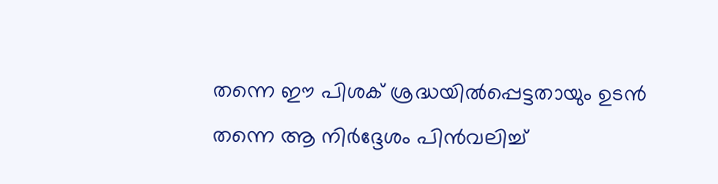തന്നെ ഈ പിശക് ശ്രദ്ധയിൽപ്പെട്ടതായും ഉടൻ തന്നെ ആ നിർദ്ദേശം പിൻവലിച്ച്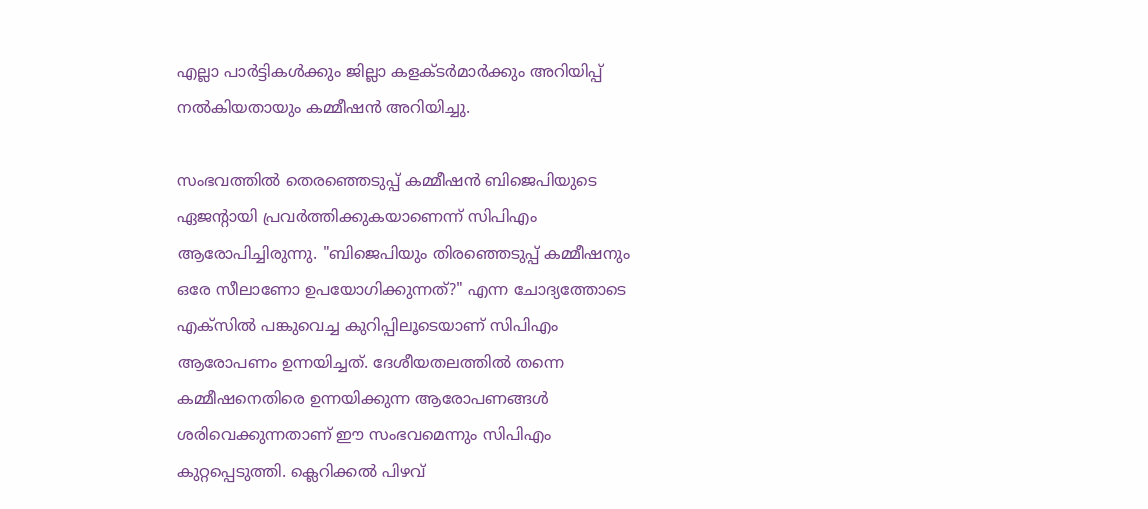എല്ലാ പാർട്ടികൾക്കും ജില്ലാ കളക്ടർമാർക്കും അറിയിപ്പ് നൽകിയതായും കമ്മീഷൻ അറിയിച്ചു.

സംഭവത്തിൽ തെരഞ്ഞെടുപ്പ് കമ്മീഷൻ ബിജെപിയുടെ ഏജന്റായി പ്രവർത്തിക്കുകയാണെന്ന് സിപിഎം ആരോപിച്ചിരുന്നു. "ബിജെപിയും തിരഞ്ഞെടുപ്പ് കമ്മീഷനും ഒരേ സീലാണോ ഉപയോഗിക്കുന്നത്?" എന്ന ചോദ്യത്തോടെ എക്‌സിൽ പങ്കുവെച്ച കുറിപ്പിലൂടെയാണ് സിപിഎം ആരോപണം ഉന്നയിച്ചത്. ദേശീയതലത്തിൽ തന്നെ കമ്മീഷനെതിരെ ഉന്നയിക്കുന്ന ആരോപണങ്ങൾ ശരിവെക്കുന്നതാണ് ഈ സംഭവമെന്നും സിപിഎം കുറ്റപ്പെടുത്തി. ക്ലെറിക്കൽ പിഴവ്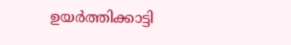ഉയർത്തിക്കാട്ടി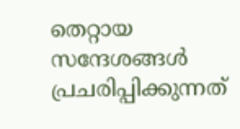തെറ്റായ സന്ദേശങ്ങൾ പ്രചരിപ്പിക്കുന്നത്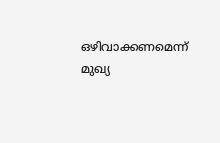ഒഴിവാക്കണമെന്ന് മുഖ്യ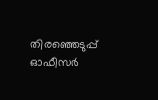തിരഞ്ഞെടുപ്പ് ഓഫീസർ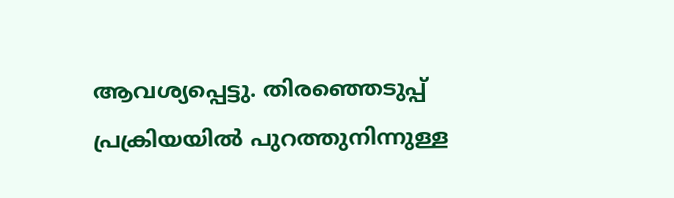ആവശ്യപ്പെട്ടു. തിരഞ്ഞെടുപ്പ് പ്രക്രിയയിൽ പുറത്തുനിന്നുള്ള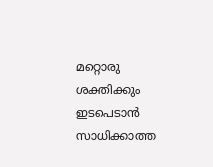മറ്റൊരു ശക്തിക്കും ഇടപെടാൻ സാധിക്കാത്ത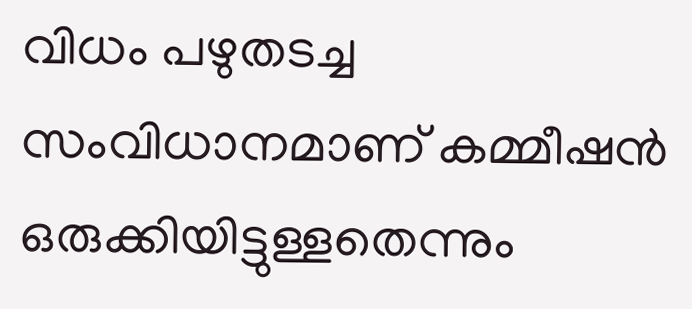വിധം പഴുതടച്ച സംവിധാനമാണ് കമ്മീഷൻ ഒരുക്കിയിട്ടുള്ളതെന്നും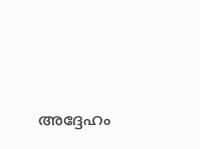അദ്ദേഹം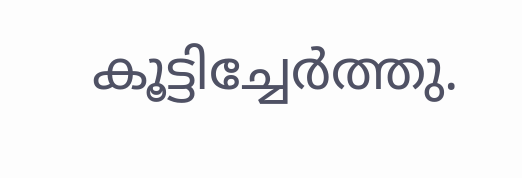കൂട്ടിച്ചേർത്തു.